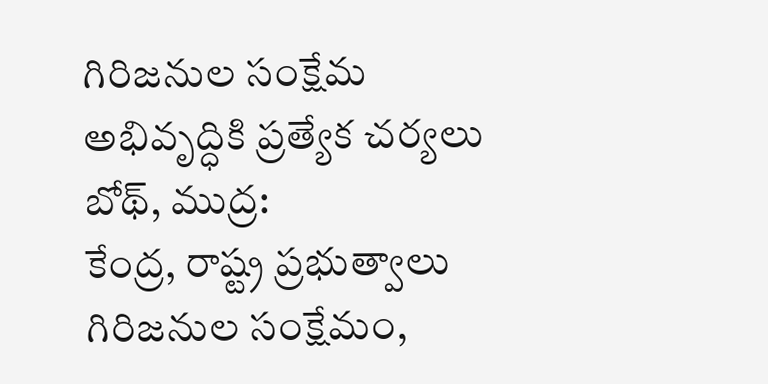గిరిజనుల సంక్షేమ అభివృద్ధికి ప్రత్యేక చర్యలు
బోథ్, ముద్ర:
కేంద్ర, రాష్ట్ర ప్రభుత్వాలు గిరిజనుల సంక్షేమం,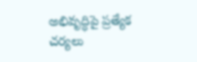అభివృద్ధిపై ప్రత్యేక చర్యలు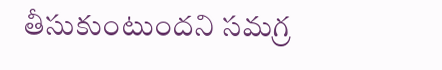తీసుకుంటుందని సమగ్ర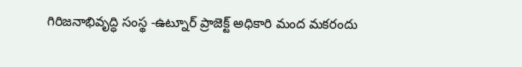గిరిజనాభివృద్ధి సంస్థ -ఉట్నూర్ ప్రాజెక్ట్ అధికారి మంద మకరందు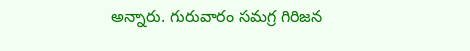అన్నారు. గురువారం సమగ్ర గిరిజన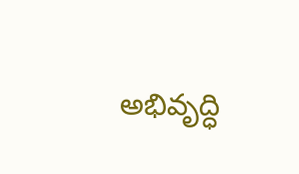అభివృద్ధి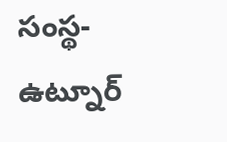సంస్థ- ఉట్నూర్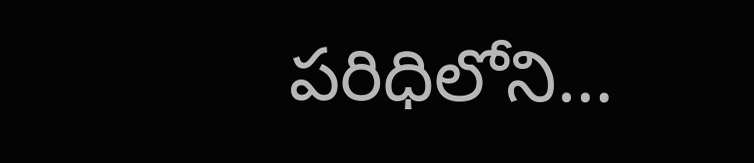పరిధిలోని…